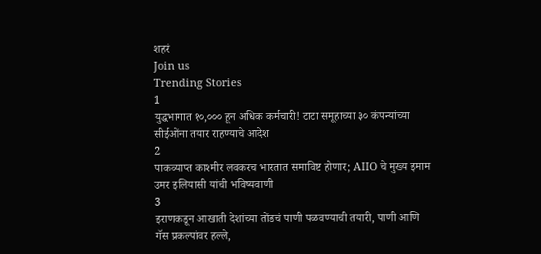शहरं
Join us
Trending Stories
1
युद्धभागात १०,००० हून अधिक कर्मचारी! टाटा समूहाच्या ३० कंपन्यांच्या सीईओंना तयार राहण्याचे आदेश
2
पाकव्याप्त काश्मीर लवकरच भारतात समाविष्ट होणार; AIIO चे मुख्य इमाम उमर इलियासी यांची भविष्यवाणी
3
इराणकडून आखाती देशांच्या तोंडचं पाणी पळवण्याची तयारी, पाणी आणि गॅस प्रकल्पांवर हल्ले,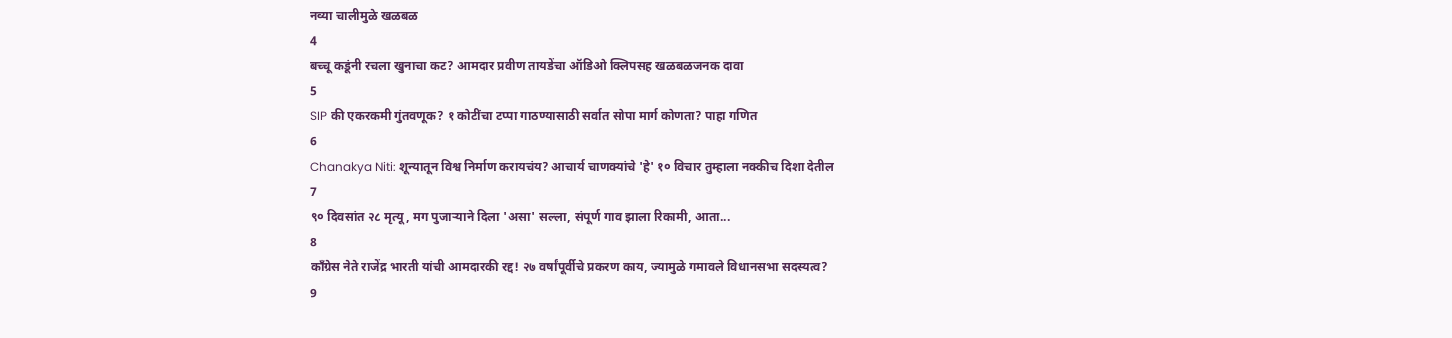नव्या चालीमुळे खळबळ
4
बच्चू कडूंनी रचला खुनाचा कट? आमदार प्रवीण तायडेंचा ऑडिओ क्लिपसह खळबळजनक दावा
5
SIP की एकरकमी गुंतवणूक? १ कोटींचा टप्पा गाठण्यासाठी सर्वात सोपा मार्ग कोणता? पाहा गणित
6
Chanakya Niti: शून्यातून विश्व निर्माण करायचंय? आचार्य चाणक्यांचे 'हे' १० विचार तुम्हाला नक्कीच दिशा देतील
7
९० दिवसांत २८ मृत्यू, मग पुजाऱ्याने दिला 'असा' सल्ला, संपूर्ण गाव झाला रिकामी, आता...
8
काँग्रेस नेते राजेंद्र भारती यांची आमदारकी रद्द! २७ वर्षांपूर्वीचे प्रकरण काय, ज्यामुळे गमावले विधानसभा सदस्यत्व?
9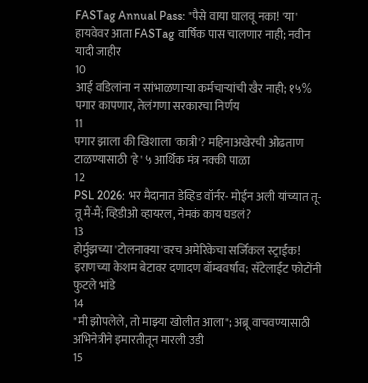FASTag Annual Pass: "पैसे वाया घालवू नका! 'या' हायवेवर आता FASTag वार्षिक पास चालणार नाही; नवीन यादी जाहीर
10
आई वडिलांना न सांभाळणाऱ्या कर्मचाऱ्यांची खैर नाही; १५% पगार कापणार, तेलंगणा सरकारचा निर्णय
11
पगार झाला की खिशाला 'कात्री'? महिनाअखेरची ओढताण टाळण्यासाठी 'हे' ५ आर्थिक मंत्र नक्की पाळा
12
PSL 2026: भर मैदानात डेव्हिड वॉर्नर- मोईन अली यांच्यात तू-तू मैं-मैं; व्हिडीओ व्हायरल, नेमकं काय घडलं?
13
होर्मुझच्या 'टोलनाक्या'वरच अमेरिकेचा सर्जिकल स्ट्राईक! इराणच्या केशम बेटावर दणादण बॉम्बवर्षाव; सॅटेलाईट फोटोंनी फुटले भांडे
14
"मी झोपलेले, तो माझ्या खोलीत आला"; अब्रू वाचवण्यासाठी अभिनेत्रीने इमारतीतून मारली उडी
15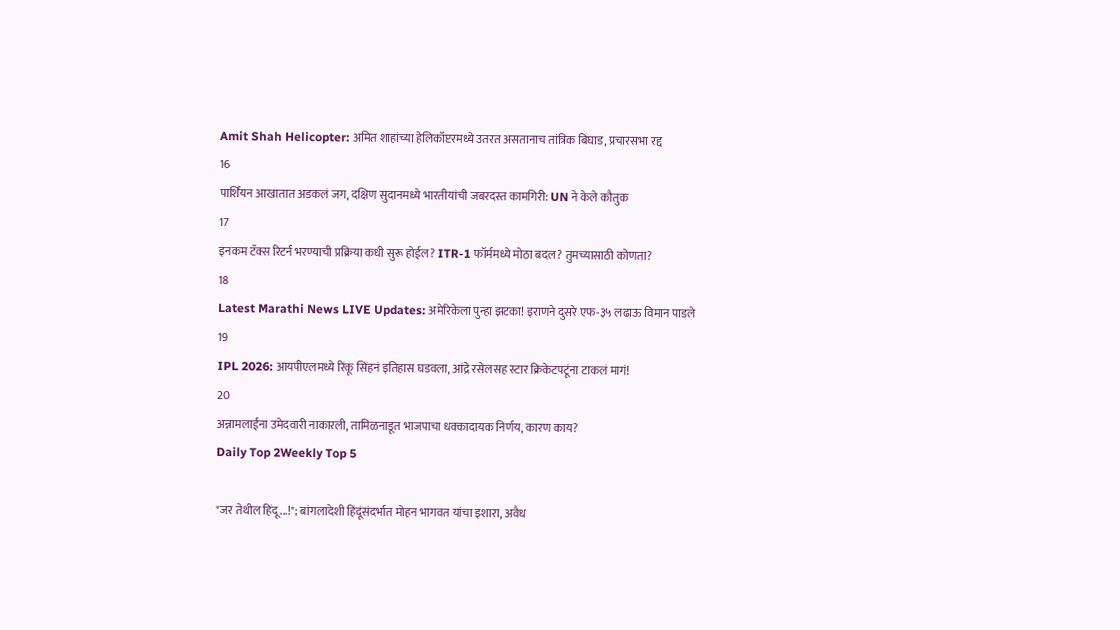Amit Shah Helicopter: अमित शाहांच्या हेलिकॉप्टरमध्ये उतरत असतानाच तांत्रिक बिघाड, प्रचारसभा रद्द
16
पार्शियन आखातात अडकलं जग, दक्षिण सुदानमध्ये भारतीयांची जबरदस्त कामगिरी: UN ने केले कौतुक
17
इनकम टॅक्स रिटर्न भरण्याची प्रक्रिया कधी सुरू होईल? ITR-1 फॉर्ममध्ये मोठा बदल? तुमच्यासाठी कोणता?
18
Latest Marathi News LIVE Updates: अमेरिकेला पुन्हा झटका! इराणने दुसरे एफ-३५ लढाऊ विमान पाडले
19
IPL 2026: आयपीएलमध्ये रिंकू सिंहनं इतिहास घडवला, आंद्रे रसेलसह स्टार क्रिकेटपटूंना टाकलं मागं!
20
अन्नामलाईंना उमेदवारी नाकारली, तामिळनाडूत भाजपाचा धक्कादायक निर्णय, कारण काय?
Daily Top 2Weekly Top 5

"जर तेथील हिंदू...!"; बांगलादेशी हिंदूंसंदर्भात मोहन भागवत यांचा इशारा, अवैध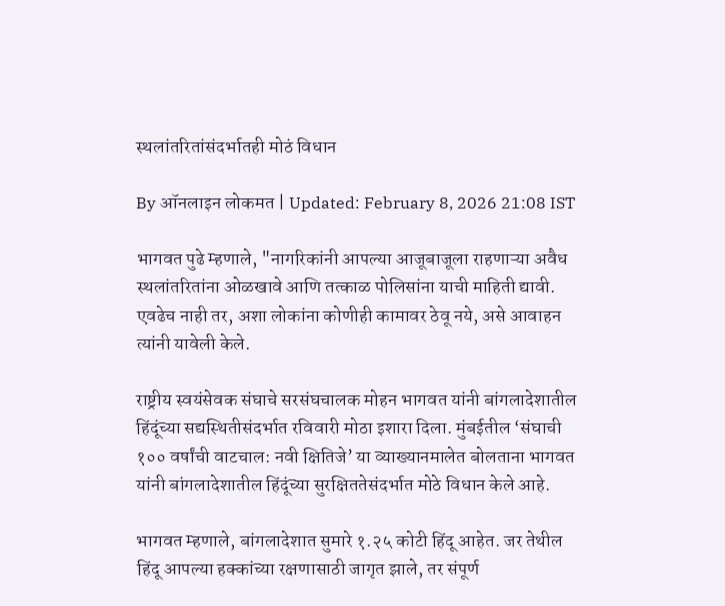स्थलांतरितांसंदर्भातही मोठं विधान

By ऑनलाइन लोकमत | Updated: February 8, 2026 21:08 IST

भागवत पुढे म्हणाले, "नागरिकांनी आपल्या आजूबाजूला राहणाऱ्या अवैध स्थलांतरितांना ओळखावे आणि तत्काळ पोलिसांना याची माहिती द्यावी. एवढेच नाही तर, अशा लोकांना कोणीही कामावर ठेवू नये, असे आवाहन त्यांनी यावेली केले.

राष्ट्रीय स्वयंसेवक संघाचे सरसंघचालक मोहन भागवत यांनी बांगलादेशातील हिंदूंच्या सद्यस्थितीसंदर्भात रविवारी मोठा इशारा दिला. मुंबईतील ‘संघाची १०० वर्षांची वाटचाल: नवी क्षितिजे’ या व्याख्यानमालेत बोलताना भागवत यांनी बांगलादेशातील हिंदूंच्या सुरक्षिततेसंदर्भात मोठे विधान केले आहे.

भागवत म्हणाले, बांगलादेशात सुमारे १.२५ कोटी हिंदू आहेत. जर तेथील हिंदू आपल्या हक्कांच्या रक्षणासाठी जागृत झाले, तर संपूर्ण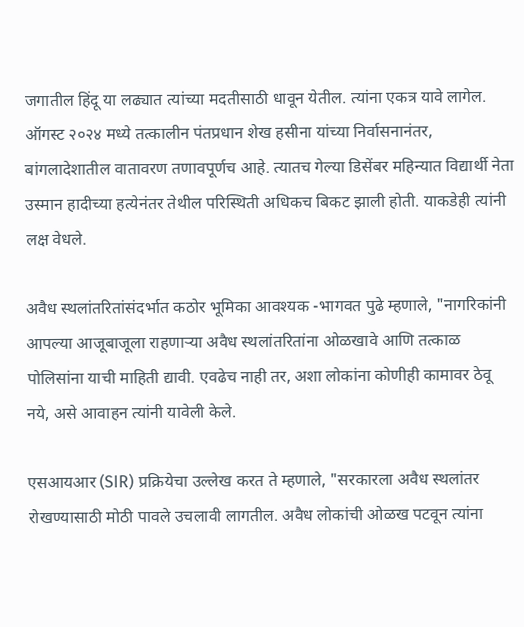जगातील हिंदू या लढ्यात त्यांच्या मदतीसाठी धावून येतील. त्यांना एकत्र यावे लागेल. ऑगस्ट २०२४ मध्ये तत्कालीन पंतप्रधान शेख हसीना यांच्या निर्वासनानंतर, बांगलादेशातील वातावरण तणावपूर्णच आहे. त्यातच गेल्या डिसेंबर महिन्यात विद्यार्थी नेता उस्मान हादीच्या हत्येनंतर तेथील परिस्थिती अधिकच बिकट झाली होती. याकडेही त्यांनी लक्ष वेधले.

अवैध स्थलांतरितांसंदर्भात कठोर भूमिका आवश्यक -भागवत पुढे म्हणाले, "नागरिकांनी आपल्या आजूबाजूला राहणाऱ्या अवैध स्थलांतरितांना ओळखावे आणि तत्काळ पोलिसांना याची माहिती द्यावी. एवढेच नाही तर, अशा लोकांना कोणीही कामावर ठेवू नये, असे आवाहन त्यांनी यावेली केले.

एसआयआर (SIR) प्रक्रियेचा उल्लेख करत ते म्हणाले, "सरकारला अवैध स्थलांतर रोखण्यासाठी मोठी पावले उचलावी लागतील. अवैध लोकांची ओळख पटवून त्यांना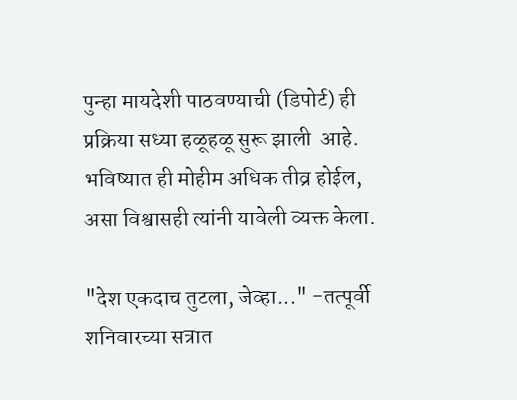पुन्हा मायदेशी पाठवण्याची (डिपोर्ट) ही प्रक्रिया सध्या हळूहळू सुरू झाली  आहे. भविष्यात ही मोहीम अधिक तीव्र होईल, असा विश्वासही त्यांनी यावेली व्यक्त केला.

"देश एकदाच तुटला, जेव्हा..." -तत्पूर्वी शनिवारच्या सत्रात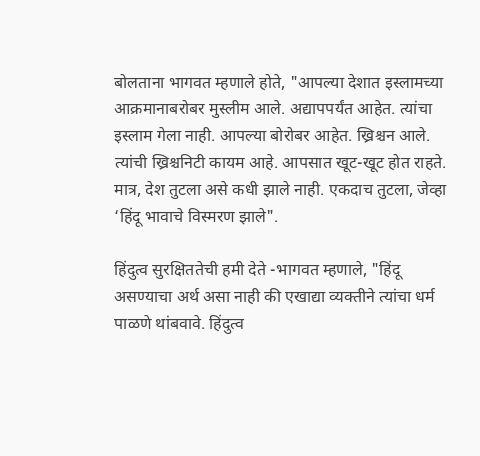बोलताना भागवत म्हणाले होते, "आपल्या देशात इस्लामच्या आक्रमानाबरोबर मुस्लीम आले. अद्यापपर्यंत आहेत. त्यांचा इस्लाम गेला नाही. आपल्या बोरोबर आहेत. ख्रिश्चन आले. त्यांची ख्रिश्चनिटी कायम आहे. आपसात खूट-खूट होत राहते. मात्र, देश तुटला असे कधी झाले नाही. एकदाच तुटला, जेव्हा  ‘हिंदू भावाचे विस्मरण झाले".

हिंदुत्व सुरक्षिततेची हमी देते -भागवत म्हणाले, "हिंदू असण्याचा अर्थ असा नाही की एखाद्या व्यक्तीने त्यांचा धर्म पाळणे थांबवावे. हिंदुत्व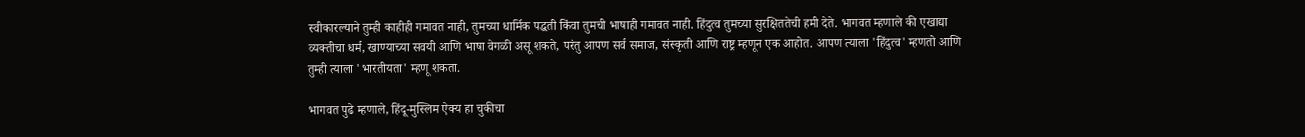स्वीकारल्याने तुम्ही काहीही गमावत नाही, तुमच्या धार्मिक पद्धती किंवा तुमची भाषाही गमावत नाही. हिंदुत्व तुमच्या सुरक्षिततेची हमी देते. भागवत म्हणाले की एखाद्या व्यक्तीचा धर्म, खाण्याच्या सवयी आणि भाषा वेगळी असू शकते, परंतु आपण सर्व समाज, संस्कृती आणि राष्ट्र म्हणून एक आहोत. आपण त्याला 'हिंदुत्व' म्हणतो आणि तुम्ही त्याला 'भारतीयता' म्हणू शकता.

भागवत पुढे म्हणाले, हिंदू-मुस्लिम ऐक्य हा चुकीचा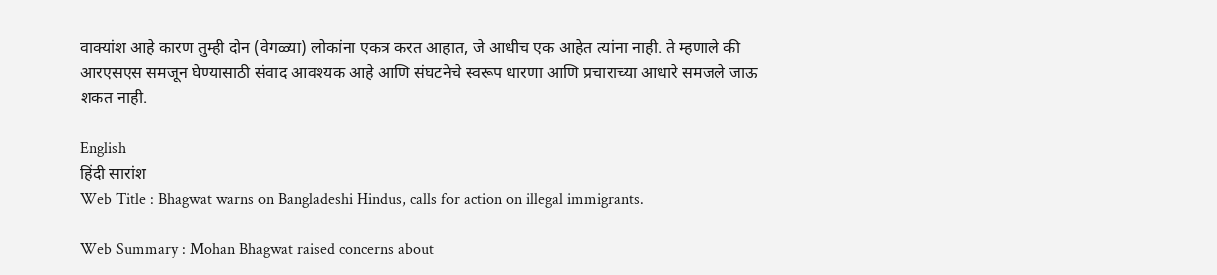वाक्यांश आहे कारण तुम्ही दोन (वेगळ्या) लोकांना एकत्र करत आहात, जे आधीच एक आहेत त्यांना नाही. ते म्हणाले की आरएसएस समजून घेण्यासाठी संवाद आवश्यक आहे आणि संघटनेचे स्वरूप धारणा आणि प्रचाराच्या आधारे समजले जाऊ शकत नाही.

English
हिंदी सारांश
Web Title : Bhagwat warns on Bangladeshi Hindus, calls for action on illegal immigrants.

Web Summary : Mohan Bhagwat raised concerns about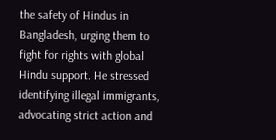the safety of Hindus in Bangladesh, urging them to fight for rights with global Hindu support. He stressed identifying illegal immigrants, advocating strict action and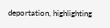deportation, highlighting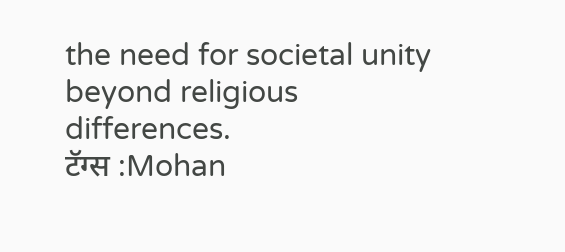the need for societal unity beyond religious differences.
टॅग्स :Mohan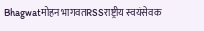Bhagwatमोहन भागवतRSSराष्ट्रीय स्वयंसेवक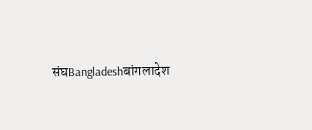संघBangladeshबांगलादेश